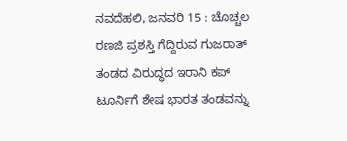ನವದೆಹಲಿ, ಜನವರಿ 15 : ಚೊಚ್ಚಲ ರಣಜಿ ಪ್ರಶಸ್ತಿ ಗೆದ್ದಿರುವ ಗುಜರಾತ್ ತಂಡದ ವಿರುದ್ಧದ ಇರಾನಿ ಕಪ್ ಟೂರ್ನಿಗೆ ಶೇಷ ಭಾರತ ತಂಡವನ್ನು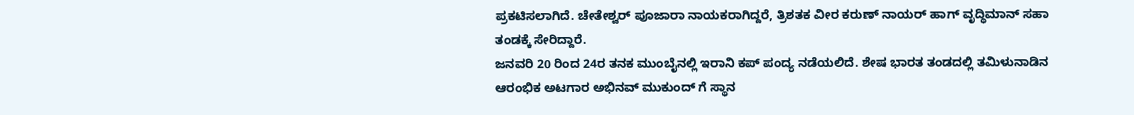ಪ್ರಕಟಿಸಲಾಗಿದೆ. ಚೇತೇಶ್ವರ್ ಪೂಜಾರಾ ನಾಯಕರಾಗಿದ್ದರೆ, ತ್ರಿಶತಕ ವೀರ ಕರುಣ್ ನಾಯರ್ ಹಾಗ್ ವೃದ್ಧಿಮಾನ್ ಸಹಾ ತಂಡಕ್ಕೆ ಸೇರಿದ್ದಾರೆ.
ಜನವರಿ 20 ರಿಂದ 24ರ ತನಕ ಮುಂಬೈನಲ್ಲಿ ಇರಾನಿ ಕಪ್ ಪಂದ್ಯ ನಡೆಯಲಿದೆ. ಶೇಷ ಭಾರತ ತಂಡದಲ್ಲಿ ತಮಿಳುನಾಡಿನ ಆರಂಭಿಕ ಅಟಗಾರ ಅಭಿನವ್ ಮುಕುಂದ್ ಗೆ ಸ್ಥಾನ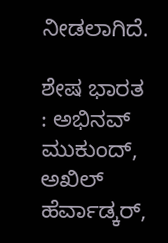ನೀಡಲಾಗಿದೆ.

ಶೇಷ ಭಾರತ : ಅಭಿನವ್ ಮುಕುಂದ್, ಅಖಿಲ್ ಹೆರ್ವಾಡ್ಕರ್,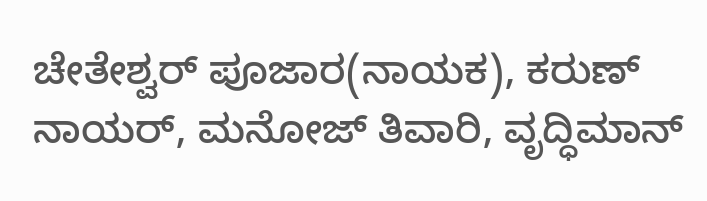ಚೇತೇಶ್ವರ್ ಪೂಜಾರ(ನಾಯಕ), ಕರುಣ್ ನಾಯರ್, ಮನೋಜ್ ತಿವಾರಿ, ವೃದ್ಧಿಮಾನ್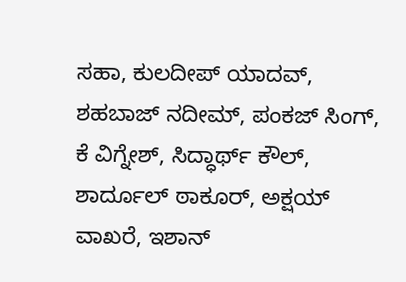ಸಹಾ, ಕುಲದೀಪ್ ಯಾದವ್, ಶಹಬಾಜ್ ನದೀಮ್, ಪಂಕಜ್ ಸಿಂಗ್, ಕೆ ವಿಗ್ನೇಶ್, ಸಿದ್ಧಾರ್ಥ್ ಕೌಲ್, ಶಾರ್ದೂಲ್ ಠಾಕೂರ್, ಅಕ್ಷಯ್ ವಾಖರೆ, ಇಶಾನ್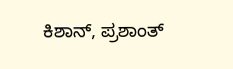ಕಿಶಾನ್, ಪ್ರಶಾಂತ್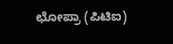ಛೋಪ್ರಾ (ಪಿಟಿಐ)